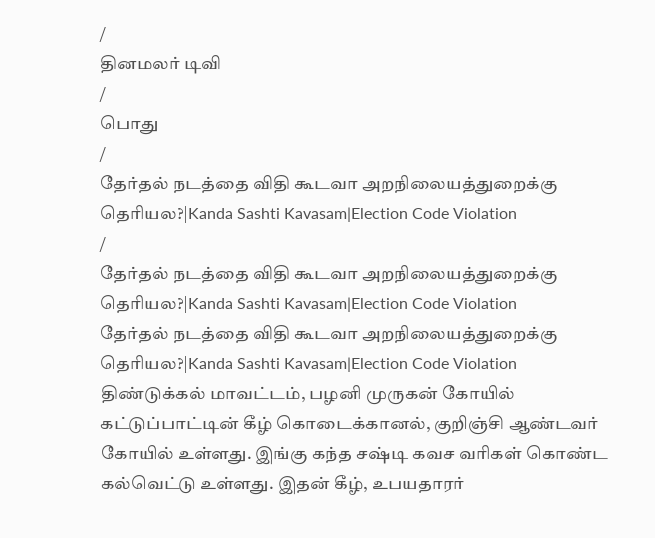/
தினமலர் டிவி
/
பொது
/
தேர்தல் நடத்தை விதி கூடவா அறநிலையத்துறைக்கு தெரியல?|Kanda Sashti Kavasam|Election Code Violation
/
தேர்தல் நடத்தை விதி கூடவா அறநிலையத்துறைக்கு தெரியல?|Kanda Sashti Kavasam|Election Code Violation
தேர்தல் நடத்தை விதி கூடவா அறநிலையத்துறைக்கு தெரியல?|Kanda Sashti Kavasam|Election Code Violation
திண்டுக்கல் மாவட்டம், பழனி முருகன் கோயில் கட்டுப்பாட்டின் கீழ் கொடைக்கானல், குறிஞ்சி ஆண்டவர் கோயில் உள்ளது. இங்கு கந்த சஷ்டி கவச வரிகள் கொண்ட கல்வெட்டு உள்ளது. இதன் கீழ், உபயதாரர்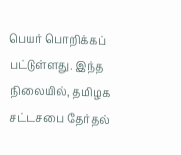பெயர் பொறிக்கப் பட்டுள்ளது. இந்த நிலையில், தமிழக சட்டசபை தேர்தல்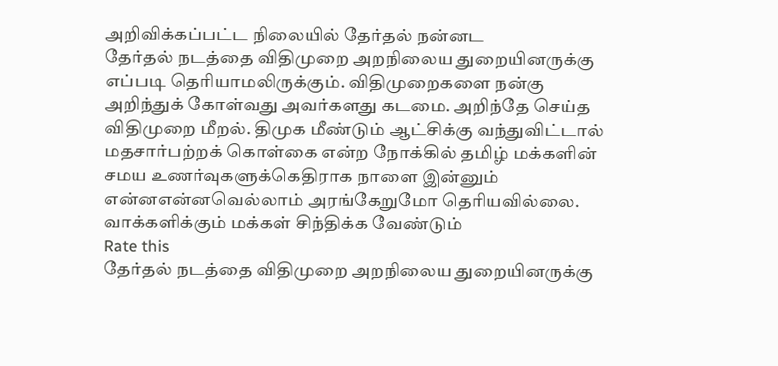அறிவிக்கப்பட்ட நிலையில் தேர்தல் நன்னட
தேர்தல் நடத்தை விதிமுறை அறநிலைய துறையினருக்கு எப்படி தெரியாமலிருக்கும். விதிமுறைகளை நன்கு அறிந்துக் கோள்வது அவர்களது கடமை. அறிந்தே செய்த விதிமுறை மீறல். திமுக மீண்டும் ஆட்சிக்கு வந்துவிட்டால் மதசார்பற்றக் கொள்கை என்ற நோக்கில் தமிழ் மக்களின் சமய உணர்வுகளுக்கெதிராக நாளை இன்னும் என்னஎன்னவெல்லாம் அரங்கேறுமோ தெரியவில்லை. வாக்களிக்கும் மக்கள் சிந்திக்க வேண்டும்
Rate this
தேர்தல் நடத்தை விதிமுறை அறநிலைய துறையினருக்கு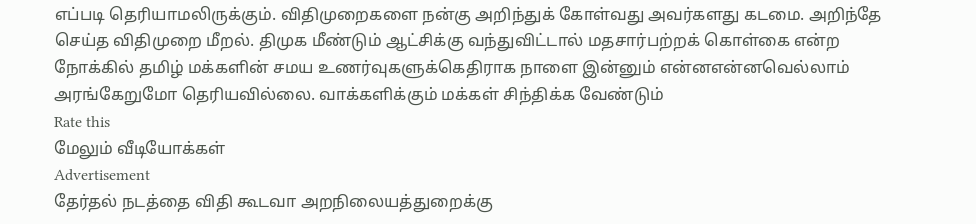எப்படி தெரியாமலிருக்கும். விதிமுறைகளை நன்கு அறிந்துக் கோள்வது அவர்களது கடமை. அறிந்தே செய்த விதிமுறை மீறல். திமுக மீண்டும் ஆட்சிக்கு வந்துவிட்டால் மதசார்பற்றக் கொள்கை என்ற நோக்கில் தமிழ் மக்களின் சமய உணர்வுகளுக்கெதிராக நாளை இன்னும் என்னஎன்னவெல்லாம் அரங்கேறுமோ தெரியவில்லை. வாக்களிக்கும் மக்கள் சிந்திக்க வேண்டும்
Rate this
மேலும் வீடியோக்கள்
Advertisement
தேர்தல் நடத்தை விதி கூடவா அறநிலையத்துறைக்கு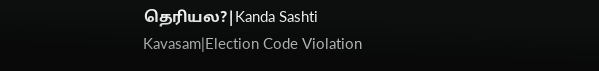தெரியல?|Kanda Sashti Kavasam|Election Code Violation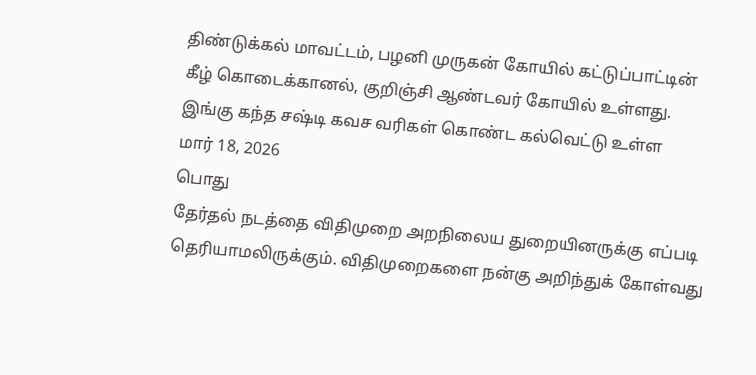திண்டுக்கல் மாவட்டம், பழனி முருகன் கோயில் கட்டுப்பாட்டின் கீழ் கொடைக்கானல், குறிஞ்சி ஆண்டவர் கோயில் உள்ளது. இங்கு கந்த சஷ்டி கவச வரிகள் கொண்ட கல்வெட்டு உள்ள
மார் 18, 2026
பொது
தேர்தல் நடத்தை விதிமுறை அறநிலைய துறையினருக்கு எப்படி தெரியாமலிருக்கும். விதிமுறைகளை நன்கு அறிந்துக் கோள்வது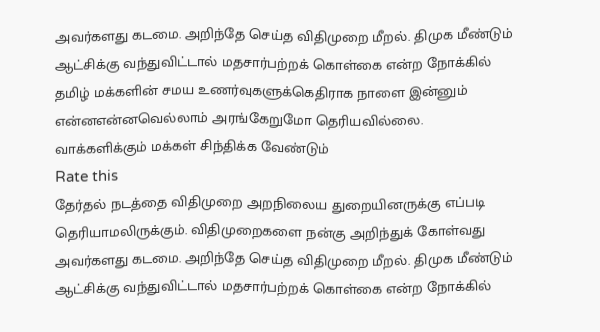அவர்களது கடமை. அறிந்தே செய்த விதிமுறை மீறல். திமுக மீண்டும் ஆட்சிக்கு வந்துவிட்டால் மதசார்பற்றக் கொள்கை என்ற நோக்கில் தமிழ் மக்களின் சமய உணர்வுகளுக்கெதிராக நாளை இன்னும் என்னஎன்னவெல்லாம் அரங்கேறுமோ தெரியவில்லை. வாக்களிக்கும் மக்கள் சிந்திக்க வேண்டும்
Rate this
தேர்தல் நடத்தை விதிமுறை அறநிலைய துறையினருக்கு எப்படி தெரியாமலிருக்கும். விதிமுறைகளை நன்கு அறிந்துக் கோள்வது அவர்களது கடமை. அறிந்தே செய்த விதிமுறை மீறல். திமுக மீண்டும் ஆட்சிக்கு வந்துவிட்டால் மதசார்பற்றக் கொள்கை என்ற நோக்கில்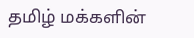தமிழ் மக்களின்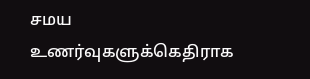சமய உணர்வுகளுக்கெதிராக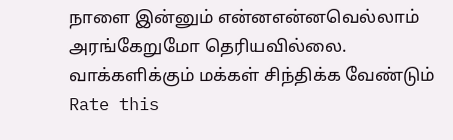நாளை இன்னும் என்னஎன்னவெல்லாம் அரங்கேறுமோ தெரியவில்லை. வாக்களிக்கும் மக்கள் சிந்திக்க வேண்டும்
Rate this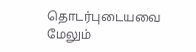தொடர்புடையவை
மேலும்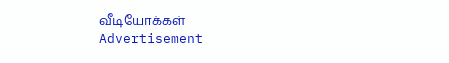வீடியோக்கள்
Advertisement